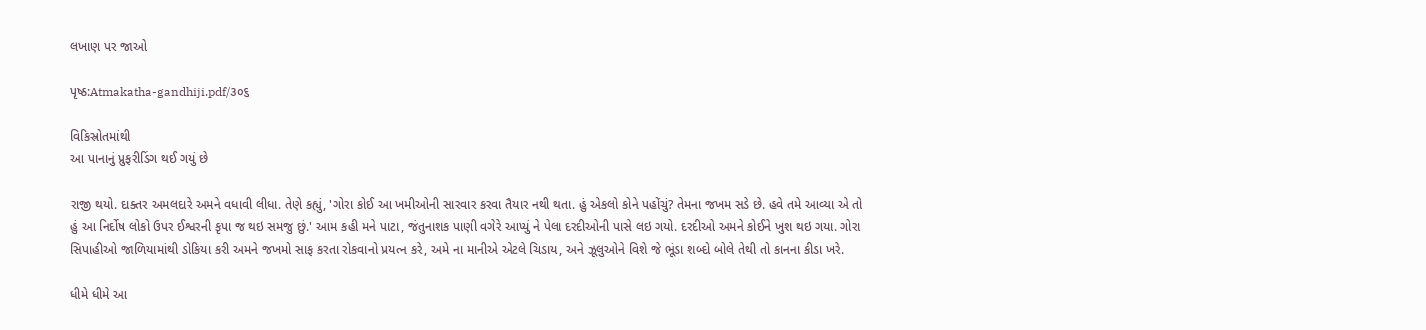લખાણ પર જાઓ

પૃષ્ઠ:Atmakatha-gandhiji.pdf/૩૦૬

વિકિસ્રોતમાંથી
આ પાનાનું પ્રુફરીડિંગ થઈ ગયું છે

રાજી થયો. દાક્તર અમલદારે અમને વધાવી લીધા. તેણે કહ્યું, 'ગોરા કોઈ આ ખમીઓની સારવાર કરવા તૈયાર નથી થતા. હું એકલો કોને પહોંચું? તેમના જખમ સડે છે. હવે તમે આવ્યા એ તો હું આ નિર્દોષ લોકો ઉપર ઈશ્વરની કૃપા જ થઇ સમજુ છું.' આમ કહી મને પાટા, જંતુનાશક પાણી વગેરે આપ્યું ને પેલા દરદીઓની પાસે લઇ ગયો. દરદીઓ અમને કોઈને ખુશ થઇ ગયા. ગોરા સિપાહીઓ જાળિયામાંથી ડોકિયા કરી અમને જખમો સાફ કરતા રોકવાનો પ્રયત્ન કરે, અમે ના માનીએ એટલે ચિડાય, અને ઝૂલુઓને વિશે જે ભૂંડા શબ્દો બોલે તેથી તો કાનના કીડા ખરે.

ધીમે ધીમે આ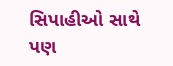સિપાહીઓ સાથે પણ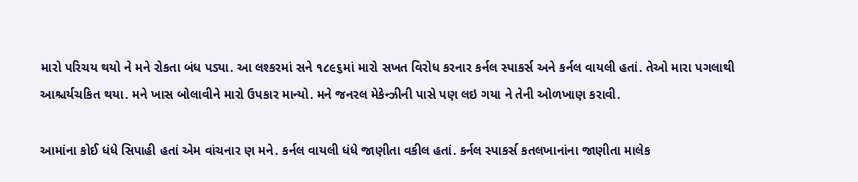મારો પરિચય થયો ને મને રોકતા બંધ પડ્યા. આ લશ્કરમાં સને ૧૮૯૬માં મારો સખત વિરોધ કરનાર કર્નલ સ્પાકર્સ અને કર્નલ વાયલી હતાં. તેઓ મારા પગલાથી આશ્ચર્યચકિત થયા. મને ખાસ બોલાવીને મારો ઉપકાર માન્યો. મને જનરલ મેકેન્ઝીની પાસે પણ લઇ ગયા ને તેની ઓળખાણ કરાવી.

આમાંના કોઈ ધંધે સિપાહી હતાં એમ વાંચનાર ણ મને. કર્નલ વાયલી ધંધે જાણીતા વકીલ હતાં. કર્નલ સ્પાકર્સ કતલખાનાંના જાણીતા માલેક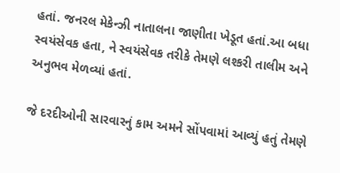હતાં. જનરલ મેકેન્ઝી નાતાલના જાણીતા ખેડૂત હતાં.આ બધા સ્વયંસેવક હતા, ને સ્વયંસેવક તરીકે તેમણે લશ્કરી તાલીમ અને અનુભવ મેળવ્યાં હતાં.

જે દરદીઓની સારવારનું કામ અમને સોંપવામાં આવ્યું હતું તેમણે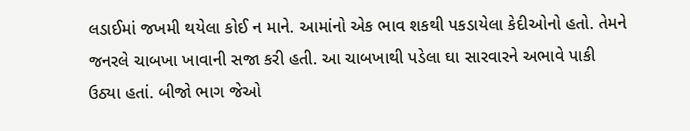લડાઈમાં જખમી થયેલા કોઈ ન માને. આમાંનો એક ભાવ શકથી પકડાયેલા કેદીઓનો હતો. તેમને જનરલે ચાબખા ખાવાની સજા કરી હતી. આ ચાબખાથી પડેલા ઘા સારવારને અભાવે પાકી ઉઠ્યા હતાં. બીજો ભાગ જેઓ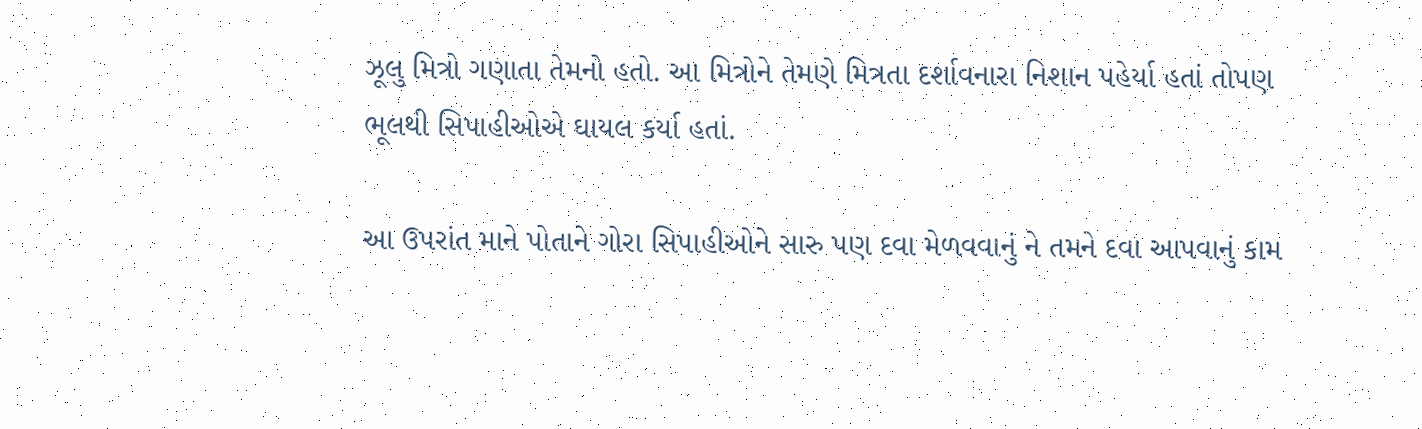ઝૂલુ મિત્રો ગણાતા તેમનો હતો. આ મિત્રોને તેમણે મિત્રતા દર્શાવનારા નિશાન પહેર્યા હતાં તોપણ ભૂલથી સિપાહીઓએ ઘાયલ કર્યા હતાં.

આ ઉપરાંત માને પોતાને ગોરા સિપાહીઓને સારુ પણ દવા મેળવવાનું ને તમને દવા આપવાનું કામ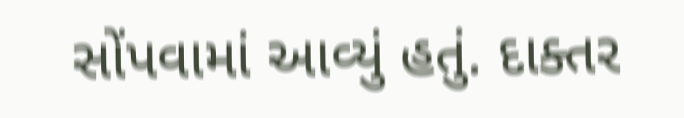સોંપવામાં આવ્યું હતું. દાક્તર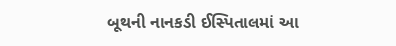બૂથની નાનકડી ઈસ્પિતાલમાં આ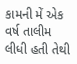કામની મેં એક વર્ષ તાલીમ લીધી હતી તેથી